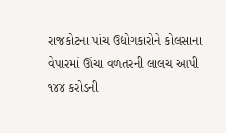રાજકોટના પાંચ ઉદ્યોગકારોને કોલસાના વેપારમાં ઊંચા વળતરની લાલચ આપી ૧૪૪ કરોડની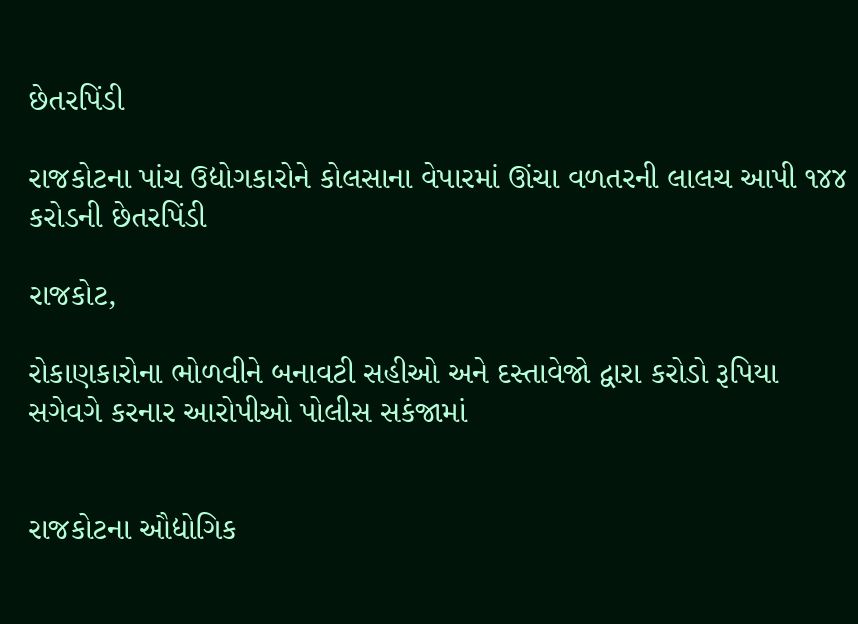છેતરપિંડી

રાજકોટના પાંચ ઉદ્યોગકારોને કોલસાના વેપારમાં ઊંચા વળતરની લાલચ આપી ૧૪૪ કરોડની છેતરપિંડી

રાજકોટ,

રોકાણકારોના ભોળવીને બનાવટી સહીઓ અને દસ્તાવેજો દ્વારા કરોડો રૂપિયા સગેવગે કરનાર આરોપીઓ પોલીસ સકંજામાં


રાજકોટના ઔદ્યોગિક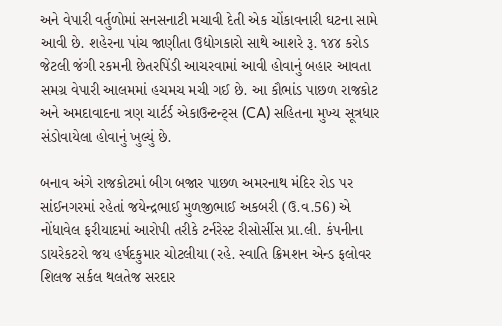અને વેપારી વર્તુળોમાં સનસનાટી મચાવી દેતી એક ચોંકાવનારી ઘટના સામે આવી છે. શહેરના પાંચ જાણીતા ઉદ્યોગકારો સાથે આશરે રૂ. ૧૪૪ કરોડ જેટલી જંગી રકમની છેતરપિંડી આચરવામાં આવી હોવાનું બહાર આવતા સમગ્ર વેપારી આલમમાં હચમચ મચી ગઈ છે. આ કૌભાંડ પાછળ રાજકોટ અને અમદાવાદના ત્રણ ચાર્ટર્ડ એકાઉન્ટન્ટ્સ (CA) સહિતના મુખ્ય સૂત્રધાર સંડોવાયેલા હોવાનું ખુલ્યું છે.

બનાવ અંગે રાજકોટમાં બીગ બજાર પાછળ અમરનાથ મંદિર રોડ પર સાંઈનગરમાં રહેતાં જયેન્દ્રભાઈ મુળજીભાઈ અકબરી (ઉ.વ.56) એ નોંધાવેલ ફરીયાદમાં આરોપી તરીકે ટર્નરેસ્ટ રીસોર્સીસ પ્રા.લી. કંપનીના ડાયરેકટરો જય હર્ષદકુમાર ચોટલીયા (રહે. સ્વાતિ ક્રિમશન એન્ડ ફલોવર શિલજ સર્કલ થલતેજ સરદાર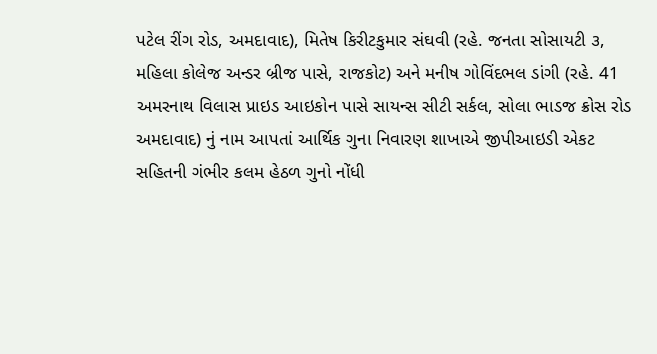પટેલ રીંગ રોડ, અમદાવાદ), મિતેષ કિરીટકુમાર સંઘવી (રહે. જનતા સોસાયટી ૩, મહિલા કોલેજ અન્ડર બ્રીજ પાસે, રાજકોટ) અને મનીષ ગોવિંદભલ ડાંગી (રહે. 41 અમરનાથ વિલાસ પ્રાઇડ આઇકોન પાસે સાયન્સ સીટી સર્કલ, સોલા ભાડજ ક્રોસ રોડ અમદાવાદ) નું નામ આપતાં આર્થિક ગુના નિવારણ શાખાએ જીપીઆઇડી એકટ સહિતની ગંભીર કલમ હેઠળ ગુનો નોંધી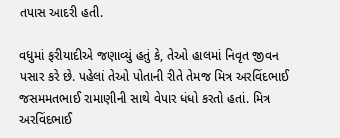તપાસ આદરી હતી.

વધુમાં ફરીયાદીએ જણાવ્યું હતું કે, તેઓ હાલમાં નિવૃત જીવન પસાર કરે છે. પહેલાં તેઓ પોતાની રીતે તેમજ મિત્ર અરવિંદભાઈ જસમમતભાઈ રામાણીની સાથે વેપાર ધંધો કરતો હતાં. મિત્ર અરવિંદભાઈ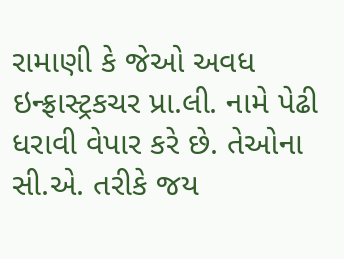રામાણી કે જેઓ અવધ ઇન્ફ્રાસ્ટ્રકચર પ્રા.લી. નામે પેઢી ધરાવી વેપાર કરે છે. તેઓના સી.એ. તરીકે જય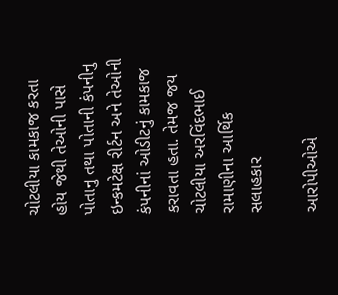ચોટલીયા કામકાજ કરતા હોય જેથી તેઓની પાસે પોતાનુ તથા પોતાની કંપનીનુ ઇન્કમટેક્ષ રીર્ટન અને તેઓની કંપનીનાં ઓડીટનું કામકાજ કરાવતા હતા. તેમજ જય ચોટલીયા અરવિંદભાઈ રામાણીના આર્થિક સલાહકાર

આરોપીઓએ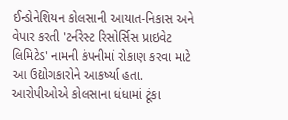ઈન્ડોનેશિયન કોલસાની આયાત-નિકાસ અને વેપાર કરતી 'ટર્નરેસ્ટ રિસોર્સિસ પ્રાઇવેટ લિમિટેડ' નામની કંપનીમાં રોકાણ કરવા માટે આ ઉદ્યોગકારોને આકર્ષ્યા હતા. આરોપીઓએ કોલસાના ધંધામાં ટૂંકા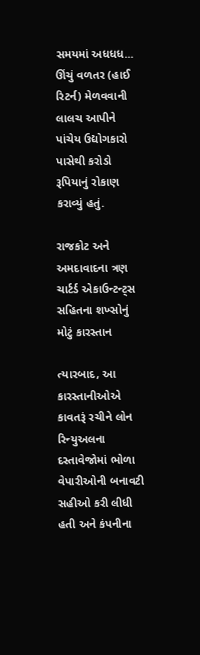સમયમાં અધધધ... ઊંચું વળતર (હાઈ રિટર્ન) મેળવવાની લાલચ આપીને પાંચેય ઉદ્યોગકારો પાસેથી કરોડો રૂપિયાનું રોકાણ કરાવ્યું હતું.

રાજકોટ અને અમદાવાદના ત્રણ ચાર્ટર્ડ એકાઉન્ટન્ટ્સ સહિતના શખ્સોનું મોટું કારસ્તાન

ત્યારબાદ, આ કારસ્તાનીઓએ કાવતરૂં રચીને લોન રિન્યુઅલના દસ્તાવેજોમાં ભોળા વેપારીઓની બનાવટી સહીઓ કરી લીધી હતી અને કંપનીના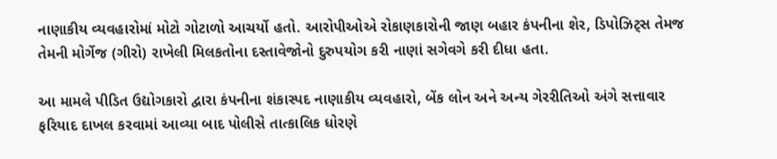નાણાકીય વ્યવહારોમાં મોટો ગોટાળો આચર્યો હતો. આરોપીઓએ રોકાણકારોની જાણ બહાર કંપનીના શેર, ડિપોઝિટ્સ તેમજ તેમની મોર્ગેજ (ગીરો) રાખેલી મિલકતોના દસ્તાવેજોનો દુરુપયોગ કરી નાણાં સગેવગે કરી દીધા હતા.

આ મામલે પીડિત ઉદ્યોગકારો દ્વારા કંપનીના શંકાસ્પદ નાણાકીય વ્યવહારો, બેંક લોન અને અન્ય ગેરરીતિઓ અંગે સત્તાવાર ફરિયાદ દાખલ કરવામાં આવ્યા બાદ પોલીસે તાત્કાલિક ધોરણે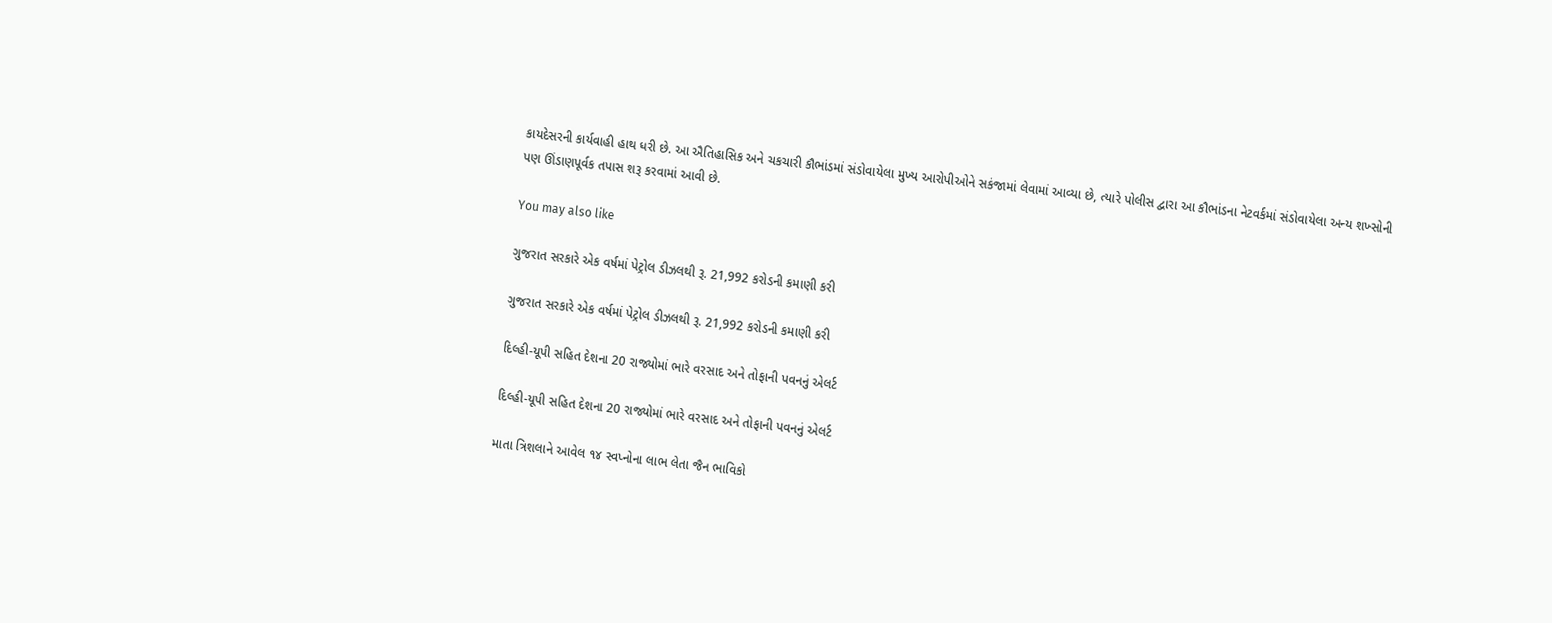કાયદેસરની કાર્યવાહી હાથ ધરી છે. આ ઐતિહાસિક અને ચકચારી કૌભાંડમાં સંડોવાયેલા મુખ્ય આરોપીઓને સકંજામાં લેવામાં આવ્યા છે, ત્યારે પોલીસ દ્વારા આ કૌભાંડના નેટવર્કમાં સંડોવાયેલા અન્ય શખ્સોની પણ ઊંડાણપૂર્વક તપાસ શરૂ કરવામાં આવી છે.

You may also like

ગુજરાત સરકારે એક વર્ષમાં પેટ્રોલ ડીઝલથી રૂ. 21,992 કરોડની કમાણી કરી

ગુજરાત સરકારે એક વર્ષમાં પેટ્રોલ ડીઝલથી રૂ. 21,992 કરોડની કમાણી કરી

દિલ્હી-યૂપી સહિત દેશના 20 રાજ્યોમાં ભારે વરસાદ અને તોફાની પવનનું એલર્ટ

દિલ્હી-યૂપી સહિત દેશના 20 રાજ્યોમાં ભારે વરસાદ અને તોફાની પવનનું એલર્ટ

માતા ત્રિશલાને આવેલ ૧૪ સ્વપ્નોના લાભ લેતા જૈન ભાવિકો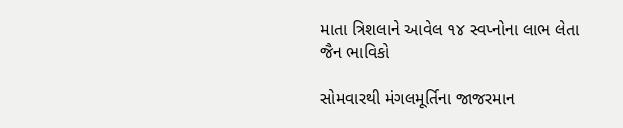માતા ત્રિશલાને આવેલ ૧૪ સ્વપ્નોના લાભ લેતા જૈન ભાવિકો

સોમવારથી મંગલમૂર્તિના જાજરમાન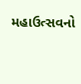મહાઉત્સવનો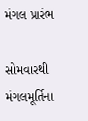મંગલ પ્રારંભ

સોમવારથી મંગલમૂર્તિના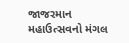જાજરમાન મહાઉત્સવનો મંગલ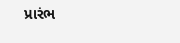પ્રારંભ